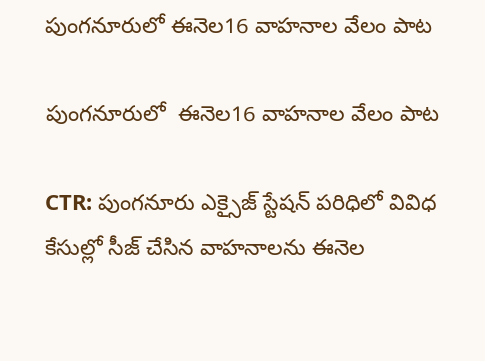పుంగనూరులో ఈనెల16 వాహనాల వేలం పాట

పుంగనూరులో  ఈనెల16 వాహనాల వేలం పాట

CTR: పుంగనూరు ఎక్సైజ్ స్టేషన్ పరిధిలో వివిధ కేసుల్లో సీజ్‌ చేసిన వాహనాలను ఈనెల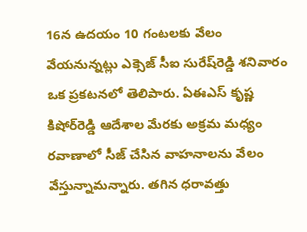16న ఉదయం 10 గంటలకు వేలం వేయనున్నట్లు ఎక్సెజ్‌ సీఐ సురేష్‌రెడ్డి శనివారం ఒక ప్రకటనలో తెలిపారు. ఏఈఎస్‌ కృష్ణ కిషోర్‌రెడ్డి ఆదేశాల మేరకు అక్రమ మధ్యం రవాణాలో సీజ్‌ చేసిన వాహనాలను వేలం వేస్తున్నామన్నారు. తగిన ధరావత్తు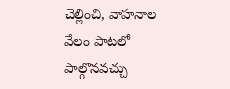చెల్లించి, వాహనాల వేలం పాటలో పాల్గొనవచ్చు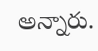అన్నారు.